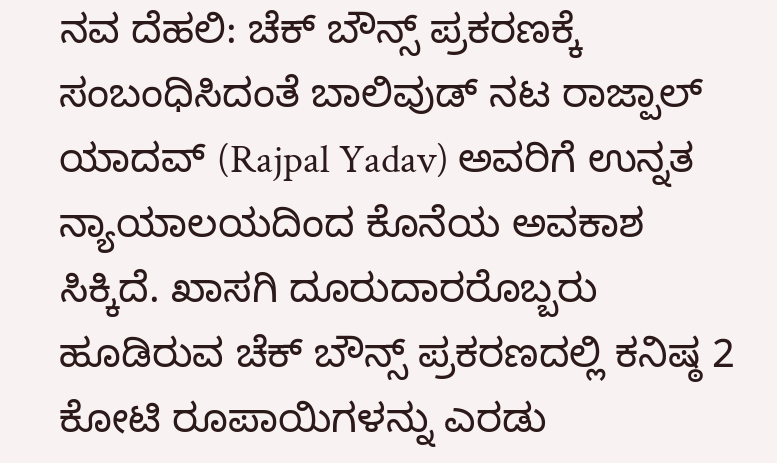ನವ ದೆಹಲಿ: ಚೆಕ್ ಬೌನ್ಸ್ ಪ್ರಕರಣಕ್ಕೆ ಸಂಬಂಧಿಸಿದಂತೆ ಬಾಲಿವುಡ್ ನಟ ರಾಜ್ಪಾಲ್ ಯಾದವ್ (Rajpal Yadav) ಅವರಿಗೆ ಉನ್ನತ ನ್ಯಾಯಾಲಯದಿಂದ ಕೊನೆಯ ಅವಕಾಶ ಸಿಕ್ಕಿದೆ. ಖಾಸಗಿ ದೂರುದಾರರೊಬ್ಬರು ಹೂಡಿರುವ ಚೆಕ್ ಬೌನ್ಸ್ ಪ್ರಕರಣದಲ್ಲಿ ಕನಿಷ್ಠ 2 ಕೋಟಿ ರೂಪಾಯಿಗಳನ್ನು ಎರಡು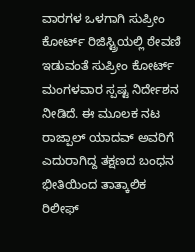ವಾರಗಳ ಒಳಗಾಗಿ ಸುಪ್ರೀಂ ಕೋರ್ಟ್ ರಿಜಿಸ್ಟ್ರಿಯಲ್ಲಿ ಠೇವಣಿ ಇಡುವಂತೆ ಸುಪ್ರೀಂ ಕೋರ್ಟ್ ಮಂಗಳವಾರ ಸ್ಪಷ್ಟ ನಿರ್ದೇಶನ ನೀಡಿದೆ. ಈ ಮೂಲಕ ನಟ ರಾಜ್ಪಾಲ್ ಯಾದವ್ ಅವರಿಗೆ ಎದುರಾಗಿದ್ದ ತಕ್ಷಣದ ಬಂಧನ ಭೀತಿಯಿಂದ ತಾತ್ಕಾಲಿಕ ರಿಲೀಫ್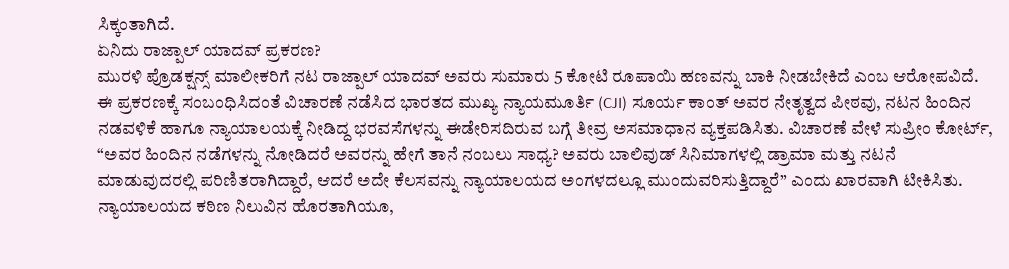ಸಿಕ್ಕಂತಾಗಿದೆ.
ಏನಿದು ರಾಜ್ಪಾಲ್ ಯಾದವ್ ಪ್ರಕರಣ?
ಮುರಳಿ ಪ್ರೊಡಕ್ಷನ್ಸ್ ಮಾಲೀಕರಿಗೆ ನಟ ರಾಜ್ಪಾಲ್ ಯಾದವ್ ಅವರು ಸುಮಾರು 5 ಕೋಟಿ ರೂಪಾಯಿ ಹಣವನ್ನು ಬಾಕಿ ನೀಡಬೇಕಿದೆ ಎಂಬ ಆರೋಪವಿದೆ. ಈ ಪ್ರಕರಣಕ್ಕೆ ಸಂಬಂಧಿಸಿದಂತೆ ವಿಚಾರಣೆ ನಡೆಸಿದ ಭಾರತದ ಮುಖ್ಯ ನ್ಯಾಯಮೂರ್ತಿ (CJI) ಸೂರ್ಯ ಕಾಂತ್ ಅವರ ನೇತೃತ್ವದ ಪೀಠವು, ನಟನ ಹಿಂದಿನ ನಡವಳಿಕೆ ಹಾಗೂ ನ್ಯಾಯಾಲಯಕ್ಕೆ ನೀಡಿದ್ದ ಭರವಸೆಗಳನ್ನು ಈಡೇರಿಸದಿರುವ ಬಗ್ಗೆ ತೀವ್ರ ಅಸಮಾಧಾನ ವ್ಯಕ್ತಪಡಿಸಿತು. ವಿಚಾರಣೆ ವೇಳೆ ಸುಪ್ರೀಂ ಕೋರ್ಟ್, “ಅವರ ಹಿಂದಿನ ನಡೆಗಳನ್ನು ನೋಡಿದರೆ ಅವರನ್ನು ಹೇಗೆ ತಾನೆ ನಂಬಲು ಸಾಧ್ಯ? ಅವರು ಬಾಲಿವುಡ್ ಸಿನಿಮಾಗಳಲ್ಲಿ ಡ್ರಾಮಾ ಮತ್ತು ನಟನೆ ಮಾಡುವುದರಲ್ಲಿ ಪರಿಣಿತರಾಗಿದ್ದಾರೆ, ಆದರೆ ಅದೇ ಕೆಲಸವನ್ನು ನ್ಯಾಯಾಲಯದ ಅಂಗಳದಲ್ಲೂ ಮುಂದುವರಿಸುತ್ತಿದ್ದಾರೆ” ಎಂದು ಖಾರವಾಗಿ ಟೀಕಿಸಿತು.
ನ್ಯಾಯಾಲಯದ ಕಠಿಣ ನಿಲುವಿನ ಹೊರತಾಗಿಯೂ,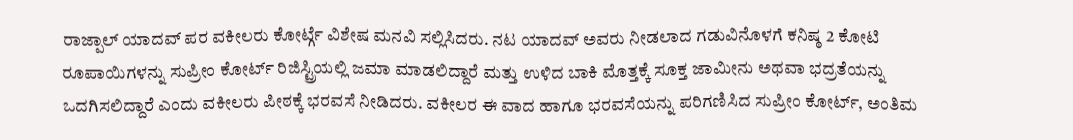ರಾಜ್ಪಾಲ್ ಯಾದವ್ ಪರ ವಕೀಲರು ಕೋರ್ಟ್ಗೆ ವಿಶೇಷ ಮನವಿ ಸಲ್ಲಿಸಿದರು. ನಟ ಯಾದವ್ ಅವರು ನೀಡಲಾದ ಗಡುವಿನೊಳಗೆ ಕನಿಷ್ಠ 2 ಕೋಟಿ ರೂಪಾಯಿಗಳನ್ನು ಸುಪ್ರೀಂ ಕೋರ್ಟ್ ರಿಜಿಸ್ಟ್ರಿಯಲ್ಲಿ ಜಮಾ ಮಾಡಲಿದ್ದಾರೆ ಮತ್ತು ಉಳಿದ ಬಾಕಿ ಮೊತ್ತಕ್ಕೆ ಸೂಕ್ತ ಜಾಮೀನು ಅಥವಾ ಭದ್ರತೆಯನ್ನು ಒದಗಿಸಲಿದ್ದಾರೆ ಎಂದು ವಕೀಲರು ಪೀಠಕ್ಕೆ ಭರವಸೆ ನೀಡಿದರು. ವಕೀಲರ ಈ ವಾದ ಹಾಗೂ ಭರವಸೆಯನ್ನು ಪರಿಗಣಿಸಿದ ಸುಪ್ರೀಂ ಕೋರ್ಟ್, ಅಂತಿಮ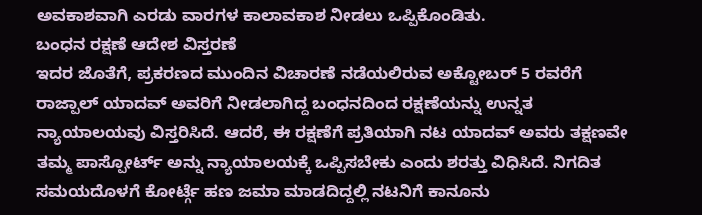ಅವಕಾಶವಾಗಿ ಎರಡು ವಾರಗಳ ಕಾಲಾವಕಾಶ ನೀಡಲು ಒಪ್ಪಿಕೊಂಡಿತು.
ಬಂಧನ ರಕ್ಷಣೆ ಆದೇಶ ವಿಸ್ತರಣೆ
ಇದರ ಜೊತೆಗೆ, ಪ್ರಕರಣದ ಮುಂದಿನ ವಿಚಾರಣೆ ನಡೆಯಲಿರುವ ಅಕ್ಟೋಬರ್ 5 ರವರೆಗೆ ರಾಜ್ಪಾಲ್ ಯಾದವ್ ಅವರಿಗೆ ನೀಡಲಾಗಿದ್ದ ಬಂಧನದಿಂದ ರಕ್ಷಣೆಯನ್ನು ಉನ್ನತ ನ್ಯಾಯಾಲಯವು ವಿಸ್ತರಿಸಿದೆ. ಆದರೆ, ಈ ರಕ್ಷಣೆಗೆ ಪ್ರತಿಯಾಗಿ ನಟ ಯಾದವ್ ಅವರು ತಕ್ಷಣವೇ ತಮ್ಮ ಪಾಸ್ಪೋರ್ಟ್ ಅನ್ನು ನ್ಯಾಯಾಲಯಕ್ಕೆ ಒಪ್ಪಿಸಬೇಕು ಎಂದು ಶರತ್ತು ವಿಧಿಸಿದೆ. ನಿಗದಿತ ಸಮಯದೊಳಗೆ ಕೋರ್ಟ್ಗೆ ಹಣ ಜಮಾ ಮಾಡದಿದ್ದಲ್ಲಿ ನಟನಿಗೆ ಕಾನೂನು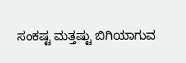ಸಂಕಷ್ಟ ಮತ್ತಷ್ಟು ಬಿಗಿಯಾಗುವ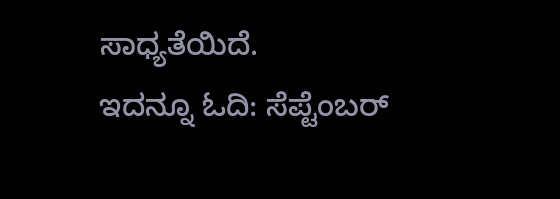ಸಾಧ್ಯತೆಯಿದೆ.
ಇದನ್ನೂ ಓದಿ: ಸೆಪ್ಟೆಂಬರ್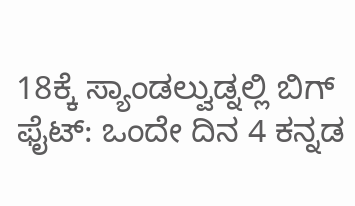18ಕ್ಕೆ ಸ್ಯಾಂಡಲ್ವುಡ್ನಲ್ಲಿ ಬಿಗ್ ಫೈಟ್: ಒಂದೇ ದಿನ 4 ಕನ್ನಡ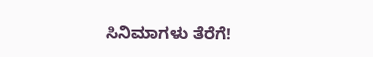ಸಿನಿಮಾಗಳು ತೆರೆಗೆ!